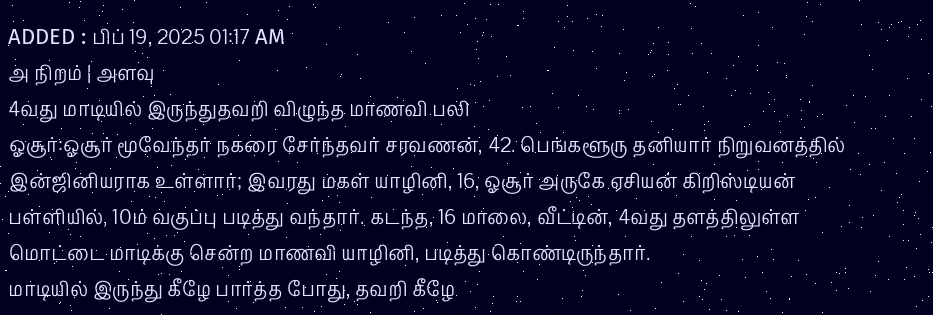ADDED : பிப் 19, 2025 01:17 AM
அ நிறம் | அளவு
4வது மாடியில் இருந்துதவறி விழுந்த மாணவி பலி
ஓசூர்:ஓசூர் மூவேந்தர் நகரை சேர்ந்தவர் சரவணன், 42. பெங்களூரு தனியார் நிறுவனத்தில் இன்ஜினியராக உள்ளார்; இவரது மகள் யாழினி, 16, ஓசூர் அருகே ஏசியன் கிறிஸ்டியன் பள்ளியில், 10ம் வகுப்பு படித்து வந்தார். கடந்த, 16 மாலை, வீட்டின், 4வது தளத்திலுள்ள மொட்டை மாடிக்கு சென்ற மாணவி யாழினி, படித்து கொண்டிருந்தார்.
மாடியில் இருந்து கீழே பார்த்த போது, தவறி கீழே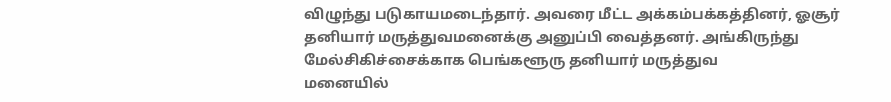விழுந்து படுகாயமடைந்தார். அவரை மீட்ட அக்கம்பக்கத்தினர், ஓசூர் தனியார் மருத்துவமனைக்கு அனுப்பி வைத்தனர். அங்கிருந்து மேல்சிகிச்சைக்காக பெங்களூரு தனியார் மருத்துவ
மனையில்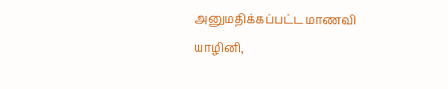அனுமதிக்கப்பட்ட மாணவி யாழினி,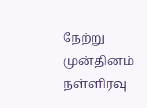நேற்று முன்தினம் நள்ளிரவு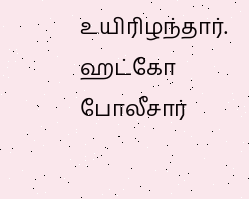உயிரிழந்தார். ஹட்கோ போலீசார்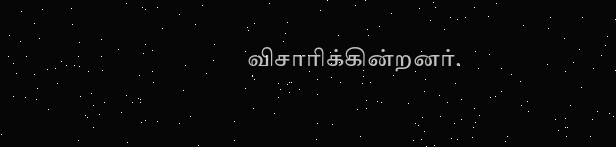விசாரிக்கின்றனர்.